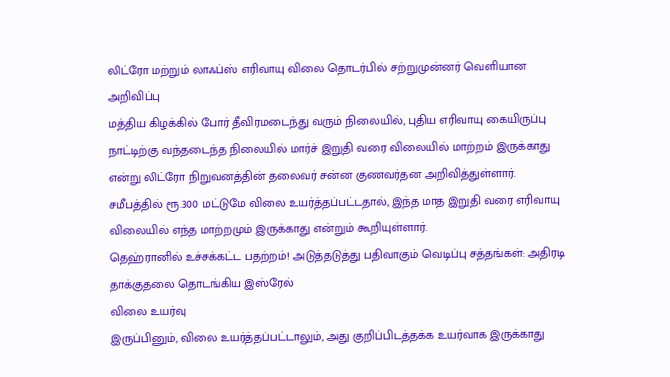லிட்ரோ மற்றும் லாஃப்ஸ் எரிவாயு விலை தொடர்பில் சற்றுமுன்னர் வெளியான அறிவிப்பு
மத்திய கிழக்கில் போர் தீவிரமடைந்து வரும் நிலையில், புதிய எரிவாயு கையிருப்பு நாட்டிற்கு வந்தடைந்த நிலையில் மார்ச் இறுதி வரை விலையில் மாற்றம் இருக்காது என்று லிட்ரோ நிறுவனத்தின் தலைவர் சன்ன குணவர்தன அறிவித்துள்ளார்.
சமீபத்தில் ரூ.300 மட்டுமே விலை உயர்த்தப்பட்டதால், இந்த மாத இறுதி வரை எரிவாயு விலையில் எந்த மாற்றமும் இருக்காது என்றும் கூறியுள்ளார்.
தெஹ்ரானில் உச்சக்கட்ட பதற்றம்! அடுத்தடுத்து பதிவாகும் வெடிப்பு சத்தங்கள்: அதிரடி தாக்குதலை தொடங்கிய இஸ்ரேல்
விலை உயர்வு
இருப்பினும், விலை உயர்த்தப்பட்டாலும், அது குறிப்பிடத்தக்க உயர்வாக இருக்காது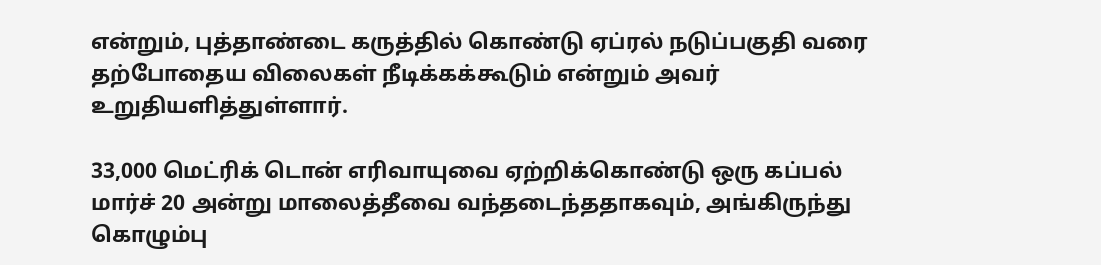என்றும், புத்தாண்டை கருத்தில் கொண்டு ஏப்ரல் நடுப்பகுதி வரை தற்போதைய விலைகள் நீடிக்கக்கூடும் என்றும் அவர் உறுதியளித்துள்ளார்.

33,000 மெட்ரிக் டொன் எரிவாயுவை ஏற்றிக்கொண்டு ஒரு கப்பல் மார்ச் 20 அன்று மாலைத்தீவை வந்தடைந்ததாகவும், அங்கிருந்து கொழும்பு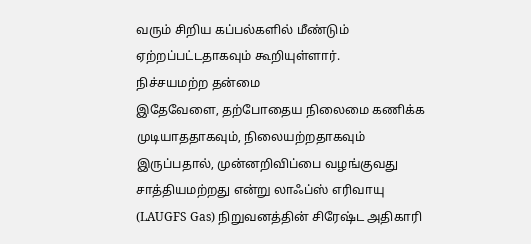வரும் சிறிய கப்பல்களில் மீண்டும் ஏற்றப்பட்டதாகவும் கூறியுள்ளார்.
நிச்சயமற்ற தன்மை
இதேவேளை, தற்போதைய நிலைமை கணிக்க முடியாததாகவும், நிலையற்றதாகவும் இருப்பதால், முன்னறிவிப்பை வழங்குவது சாத்தியமற்றது என்று லாஃப்ஸ் எரிவாயு (LAUGFS Gas) நிறுவனத்தின் சிரேஷ்ட அதிகாரி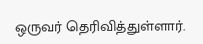ஒருவர் தெரிவித்துள்ளார்.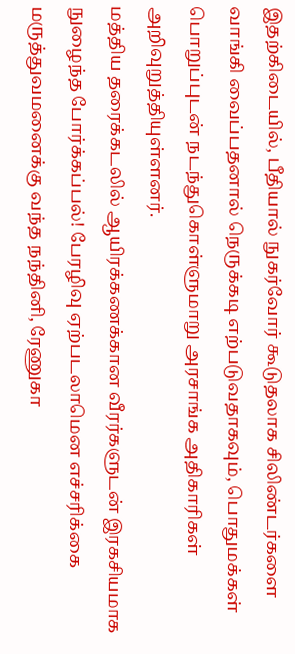இதற்கிடையில், பீதியால் நுகர்வோர் கூடுதலாக சிலிண்டர்களை வாங்கி வைப்பதனால் நெருக்கடி எற்படுவதாகவும், பொதுமக்கள் பொறுப்புடன் நடந்துகொள்ளுமாறு அரசாங்க அதிகாரிகள் அறிவுறுத்தியுள்ளனர்.
மத்திய தரைக்கடலில் ஆயிரக்கணக்கான வீரர்களுடன் இரகசியமாக நுழைந்த போர்க்கப்பல்! பேரழிவு ஏற்படலாமென எச்சரிக்கை
மருத்துவமனைக்கு வந்த நந்தினி, ரேணுகா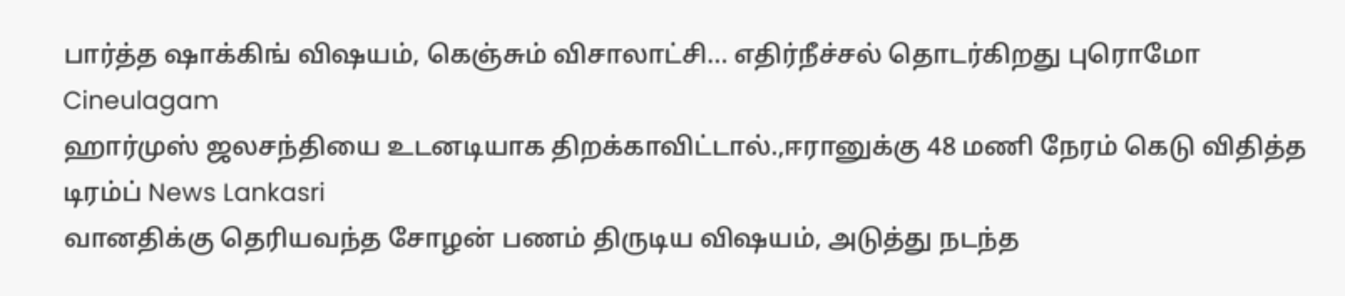பார்த்த ஷாக்கிங் விஷயம், கெஞ்சும் விசாலாட்சி... எதிர்நீச்சல் தொடர்கிறது புரொமோ Cineulagam
ஹார்முஸ் ஜலசந்தியை உடனடியாக திறக்காவிட்டால்.,ஈரானுக்கு 48 மணி நேரம் கெடு விதித்த டிரம்ப் News Lankasri
வானதிக்கு தெரியவந்த சோழன் பணம் திருடிய விஷயம், அடுத்து நடந்த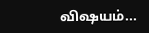விஷயம்...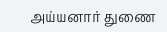அய்யனார் துணை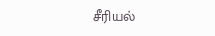சீரியல்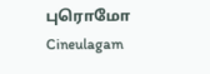புரொமோ Cineulagam